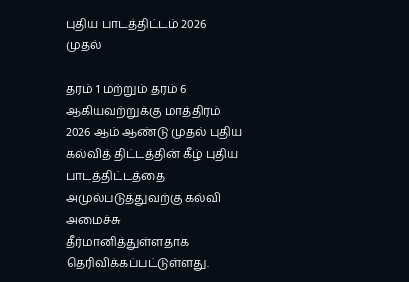புதிய பாடத்திட்டம் 2026 முதல்

தரம் 1 மற்றும் தரம் 6 ஆகியவற்றுக்கு மாத்திரம் 2026 ஆம் ஆண்டு முதல் புதிய கல்வித் திட்டத்தின் கீழ் புதிய பாடத்திட்டத்தை அமுல்படுத்துவற்கு கல்வி அமைச்சு தீர்மானித்துள்ளதாக தெரிவிக்கப்பட்டுள்ளது.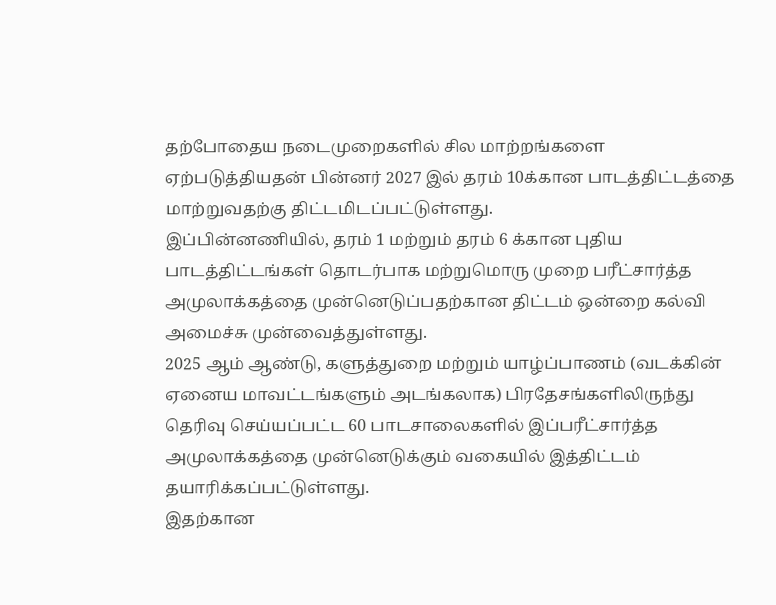தற்போதைய நடைமுறைகளில் சில மாற்றங்களை ஏற்படுத்தியதன் பின்னர் 2027 இல் தரம் 10க்கான பாடத்திட்டத்தை மாற்றுவதற்கு திட்டமிடப்பட்டுள்ளது.
இப்பின்னணியில், தரம் 1 மற்றும் தரம் 6 க்கான புதிய பாடத்திட்டங்கள் தொடர்பாக மற்றுமொரு முறை பரீட்சார்த்த அமுலாக்கத்தை முன்னெடுப்பதற்கான திட்டம் ஒன்றை கல்வி அமைச்சு முன்வைத்துள்ளது.
2025 ஆம் ஆண்டு, களுத்துறை மற்றும் யாழ்ப்பாணம் (வடக்கின் ஏனைய மாவட்டங்களும் அடங்கலாக) பிரதேசங்களிலிருந்து தெரிவு செய்யப்பட்ட 60 பாடசாலைகளில் இப்பரீட்சார்த்த அமுலாக்கத்தை முன்னெடுக்கும் வகையில் இத்திட்டம் தயாரிக்கப்பட்டுள்ளது.
இதற்கான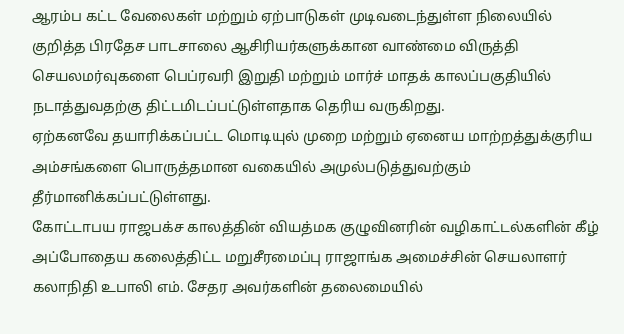ஆரம்ப கட்ட வேலைகள் மற்றும் ஏற்பாடுகள் முடிவடைந்துள்ள நிலையில் குறித்த பிரதேச பாடசாலை ஆசிரியர்களுக்கான வாண்மை விருத்தி செயலமர்வுகளை பெப்ரவரி இறுதி மற்றும் மார்ச் மாதக் காலப்பகுதியில் நடாத்துவதற்கு திட்டமிடப்பட்டுள்ளதாக தெரிய வருகிறது.
ஏற்கனவே தயாரிக்கப்பட்ட மொடியுல் முறை மற்றும் ஏனைய மாற்றத்துக்குரிய அம்சங்களை பொருத்தமான வகையில் அமுல்படுத்துவற்கும் தீர்மானிக்கப்பட்டுள்ளது.
கோட்டாபய ராஜபக்ச காலத்தின் வியத்மக குழுவினரின் வழிகாட்டல்களின் கீழ் அப்போதைய கலைத்திட்ட மறுசீரமைப்பு ராஜாங்க அமைச்சின் செயலாளர் கலாநிதி உபாலி எம். சேதர அவர்களின் தலைமையில்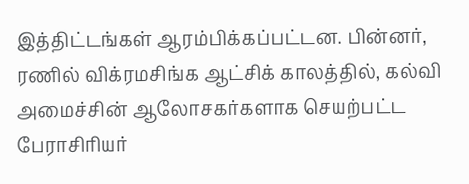இத்திட்டங்கள் ஆரம்பிக்கப்பட்டன. பின்னர், ரணில் விக்ரமசிங்க ஆட்சிக் காலத்தில், கல்வி அமைச்சின் ஆலோசகர்களாக செயற்பட்ட பேராசிரியர்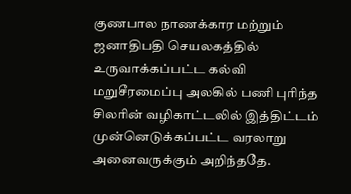குணபால நாணக்கார மற்றும் ஜனாதிபதி செயலகத்தில் உருவாக்கப்பட்ட கல்வி மறுசீரமைப்பு அலகில் பணி புரிந்த சிலரின் வழிகாட்டலில் இத்திட்டம் முன்னெடுக்கப்பட்ட வரலாறு அனைவருக்கும் அறிந்ததே.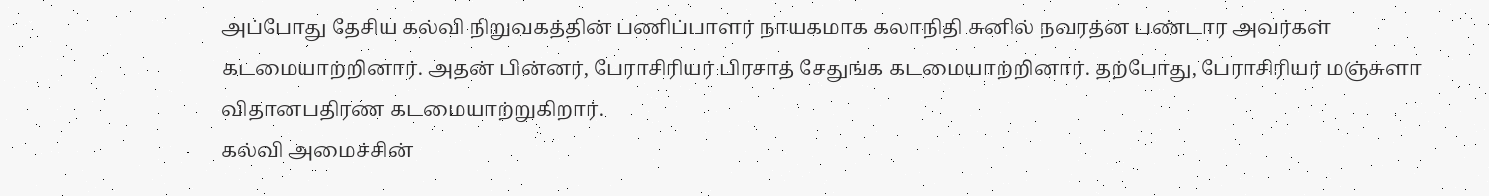அப்போது தேசிய கல்வி நிறுவகத்தின் பணிப்பாளர் நாயகமாக கலாநிதி சுனில் நவரத்ன பண்டார அவர்கள் கடமையாற்றினார். அதன் பின்னர், பேராசிரியர் பிரசாத் சேதுங்க கடமையாற்றினார். தற்போது, பேராசிரியர் மஞ்சுளா விதானபதிரண கடமையாற்றுகிறார்.
கல்வி அமைச்சின்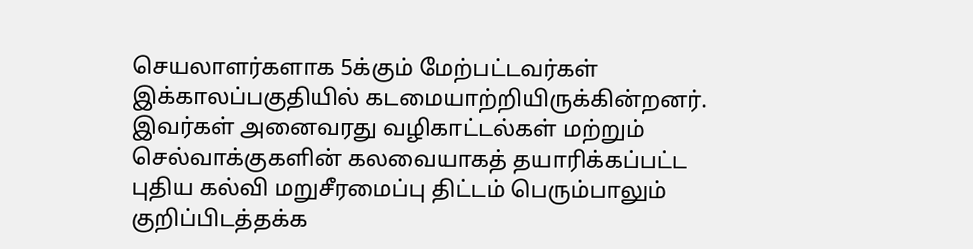செயலாளர்களாக 5க்கும் மேற்பட்டவர்கள் இக்காலப்பகுதியில் கடமையாற்றியிருக்கின்றனர்.
இவர்கள் அனைவரது வழிகாட்டல்கள் மற்றும் செல்வாக்குகளின் கலவையாகத் தயாரிக்கப்பட்ட புதிய கல்வி மறுசீரமைப்பு திட்டம் பெரும்பாலும் குறிப்பிடத்தக்க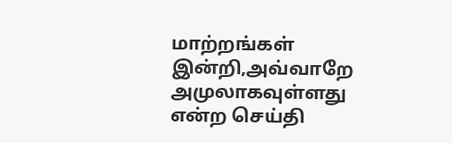மாற்றங்கள் இன்றி,அவ்வாறே அமுலாகவுள்ளது என்ற செய்தி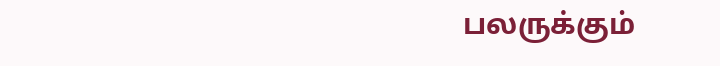பலருக்கும்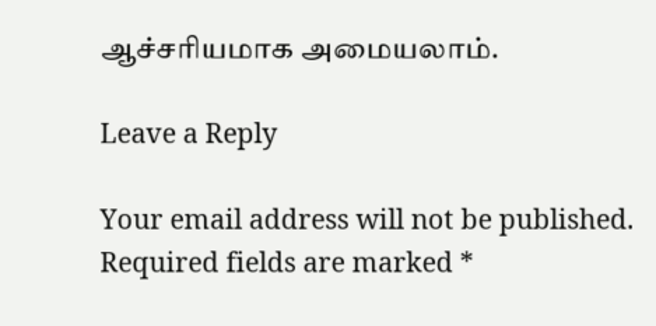ஆச்சரியமாக அமையலாம்.

Leave a Reply

Your email address will not be published. Required fields are marked *